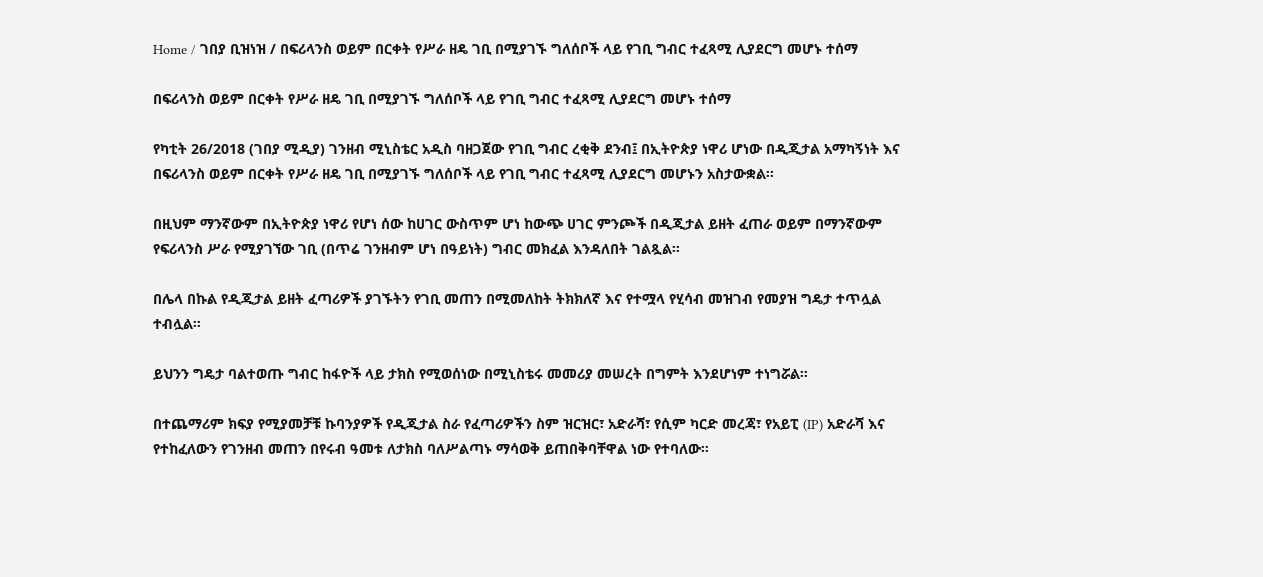Home / ገበያ ቢዝነዝ / በፍሪላንስ ወይም በርቀት የሥራ ዘዴ ገቢ በሚያገኙ ግለሰቦች ላይ የገቢ ግብር ተፈጻሚ ሊያደርግ መሆኑ ተሰማ

በፍሪላንስ ወይም በርቀት የሥራ ዘዴ ገቢ በሚያገኙ ግለሰቦች ላይ የገቢ ግብር ተፈጻሚ ሊያደርግ መሆኑ ተሰማ

የካቲት 26/2018 (ገበያ ሚዲያ) ገንዘብ ሚኒስቴር አዲስ ባዘጋጀው የገቢ ግብር ረቂቅ ደንብ፤ በኢትዮጵያ ነዋሪ ሆነው በዲጂታል አማካኝነት እና በፍሪላንስ ወይም በርቀት የሥራ ዘዴ ገቢ በሚያገኙ ግለሰቦች ላይ የገቢ ግብር ተፈጻሚ ሊያደርግ መሆኑን አስታውቋል።

በዚህም ማንኛውም በኢትዮጵያ ነዋሪ የሆነ ሰው ከሀገር ውስጥም ሆነ ከውጭ ሀገር ምንጮች በዲጂታል ይዘት ፈጠራ ወይም በማንኛውም የፍሪላንስ ሥራ የሚያገኘው ገቢ (በጥሬ ገንዘብም ሆነ በዓይነት) ግብር መክፈል እንዳለበት ገልጿል።

በሌላ በኩል የዲጂታል ይዘት ፈጣሪዎች ያገኙትን የገቢ መጠን በሚመለከት ትክክለኛ እና የተሟላ የሂሳብ መዝገብ የመያዝ ግዴታ ተጥሏል ተብሏል።

ይህንን ግዴታ ባልተወጡ ግብር ከፋዮች ላይ ታክስ የሚወሰነው በሚኒስቴሩ መመሪያ መሠረት በግምት እንደሆነም ተነግሯል።

በተጨማሪም ክፍያ የሚያመቻቹ ኩባንያዎች የዲጂታል ስራ የፈጣሪዎችን ስም ዝርዝር፣ አድራሻ፣ የሲም ካርድ መረጃ፣ የአይፒ (IP) አድራሻ እና የተከፈለውን የገንዘብ መጠን በየሩብ ዓመቱ ለታክስ ባለሥልጣኑ ማሳወቅ ይጠበቅባቸዋል ነው የተባለው።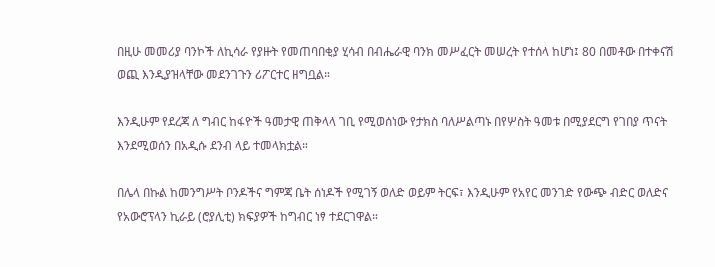በዚሁ መመሪያ ባንኮች ለኪሳራ የያዙት የመጠባበቂያ ሂሳብ በብሔራዊ ባንክ መሥፈርት መሠረት የተሰላ ከሆነ፤ 80 በመቶው በተቀናሽ ወጪ እንዲያዝላቸው መደንገጉን ሪፖርተር ዘግቧል።

እንዲሁም የደረጃ ለ ግብር ከፋዮች ዓመታዊ ጠቅላላ ገቢ የሚወሰነው የታክስ ባለሥልጣኑ በየሦስት ዓመቱ በሚያደርግ የገበያ ጥናት እንደሚወሰን በአዲሱ ደንብ ላይ ተመላክቷል።

በሌላ በኩል ከመንግሥት ቦንዶችና ግምጃ ቤት ሰነዶች የሚገኝ ወለድ ወይም ትርፍ፣ እንዲሁም የአየር መንገድ የውጭ ብድር ወለድና የአውሮፕላን ኪራይ (ሮያሊቲ) ክፍያዎች ከግብር ነፃ ተደርገዋል።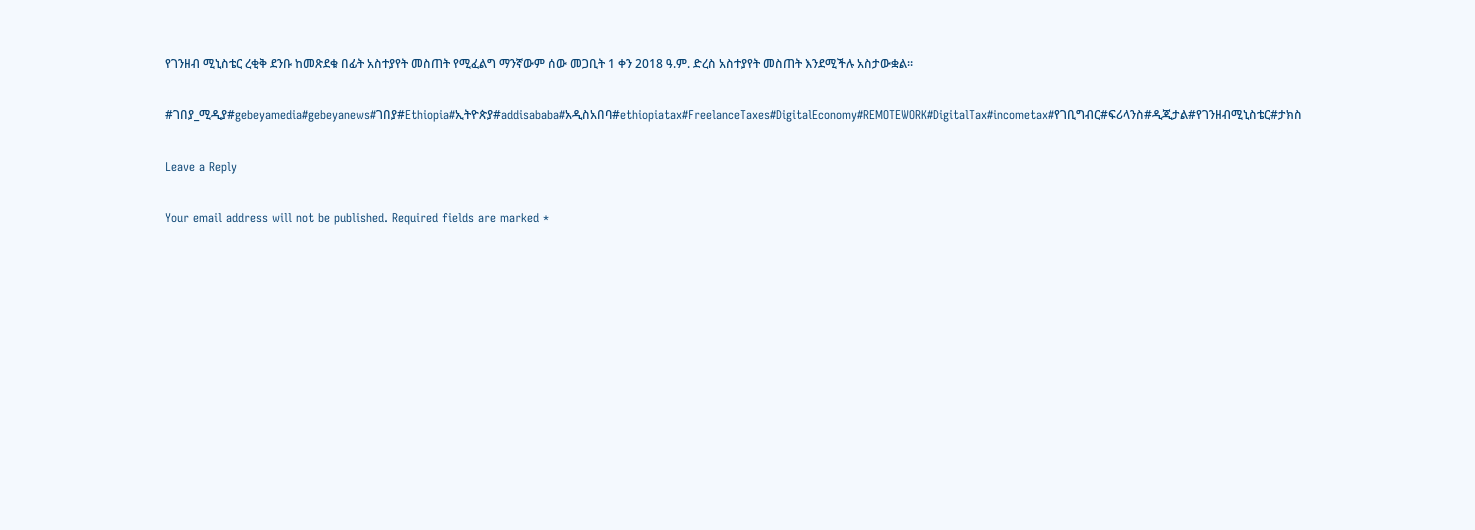የገንዘብ ሚኒስቴር ረቂቅ ደንቡ ከመጽደቁ በፊት አስተያየት መስጠት የሚፈልግ ማንኛውም ሰው መጋቢት 1 ቀን 2018 ዓ.ም. ድረስ አስተያየት መስጠት እንደሚችሉ አስታውቋል።

#ገበያ_ሚዲያ#gebeyamedia#gebeyanews#ገበያ#Ethiopia#ኢትዮጵያ#addisababa#አዲስአበባ#ethiopiatax#FreelanceTaxes#DigitalEconomy#REMOTEWORK#DigitalTax#incometax#የገቢግብር#ፍሪላንስ#ዲጂታል#የገንዘብሚኒስቴር#ታክስ

Leave a Reply

Your email address will not be published. Required fields are marked *